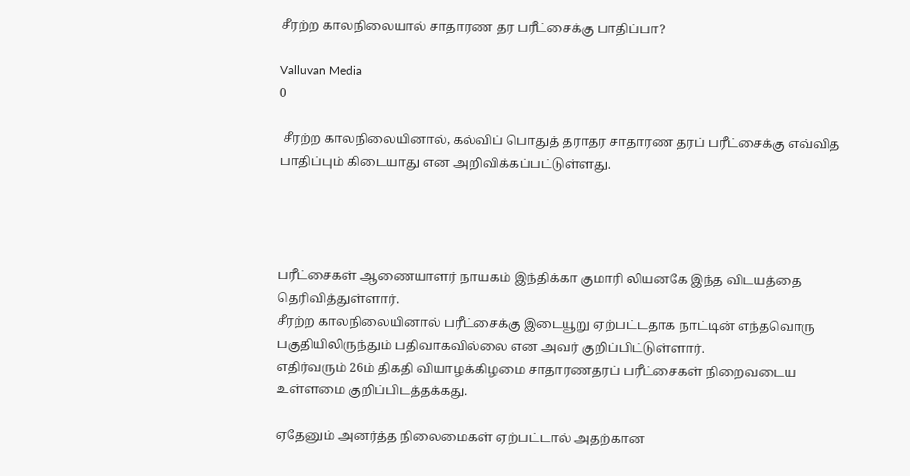சீரற்ற காலநிலையால் சாதாரண தர பரீட்சைக்கு பாதிப்பா?

Valluvan Media
0

 சீரற்ற காலநிலையினால், கல்விப் பொதுத் தராதர சாதாரண தரப் பரீட்சைக்கு எவ்வித பாதிப்பும் கிடையாது என அறிவிக்கப்பட்டுள்ளது.




பரீட்சைகள் ஆணையாளர் நாயகம் இந்திக்கா குமாரி லியனகே இந்த விடயத்தை தெரிவித்துள்ளார்.
சீரற்ற காலநிலையினால் பரீட்சைக்கு இடையூறு ஏற்பட்டதாக நாட்டின் எந்தவொரு பகுதியிலிருந்தும் பதிவாகவில்லை என அவர் குறிப்பிட்டுள்ளார்.
எதிர்வரும் 26ம் திகதி வியாழக்கிழமை சாதாரணதரப் பரீட்சைகள் நிறைவடைய உள்ளமை குறிப்பிடத்தக்கது.

ஏதேனும் அனர்த்த நிலைமைகள் ஏற்பட்டால் அதற்கான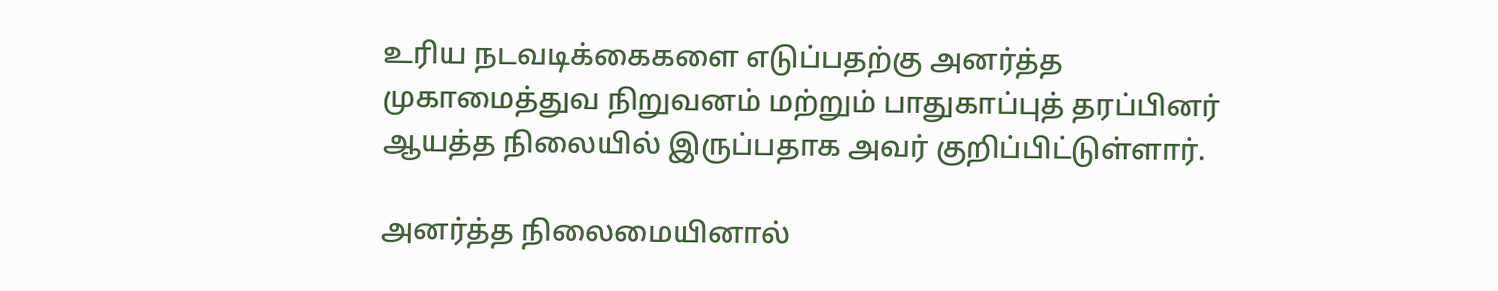உரிய நடவடிக்கைகளை எடுப்பதற்கு அனர்த்த முகாமைத்துவ நிறுவனம் மற்றும் பாதுகாப்புத் தரப்பினர் ஆயத்த நிலையில் இருப்பதாக அவர் குறிப்பிட்டுள்ளார்.

அனர்த்த நிலைமையினால்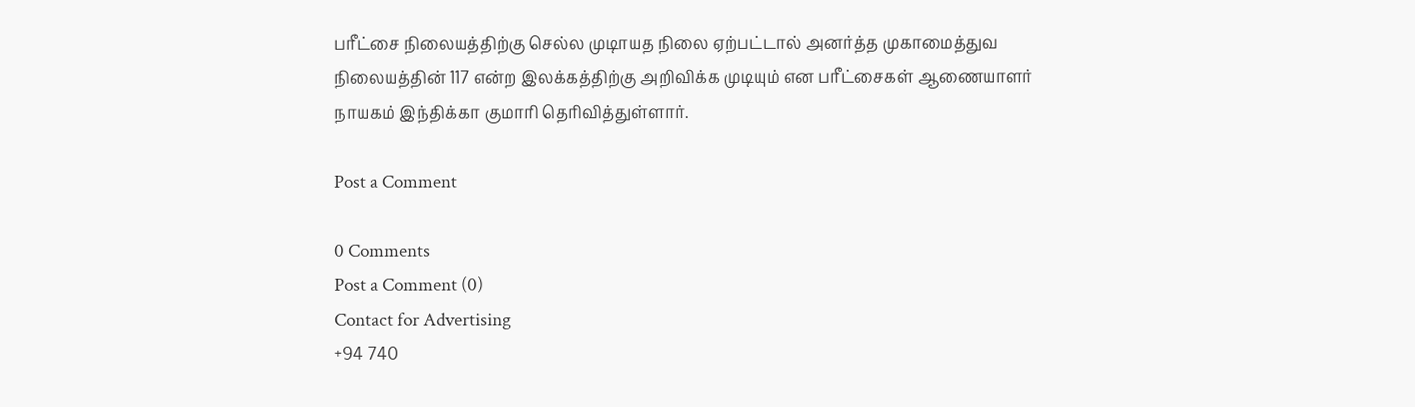பரீட்சை நிலையத்திற்கு செல்ல முடிாயத நிலை ஏற்பட்டால் அனர்த்த முகாமைத்துவ நிலையத்தின் 117 என்ற இலக்கத்திற்கு அறிவிக்க முடியும் என பரீட்சைகள் ஆணையாளர் நாயகம் இந்திக்கா குமாரி தெரிவித்துள்ளார்.

Post a Comment

0 Comments
Post a Comment (0)
Contact for Advertising
+94 740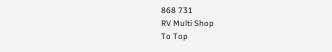868 731
RV Multi Shop
To Top